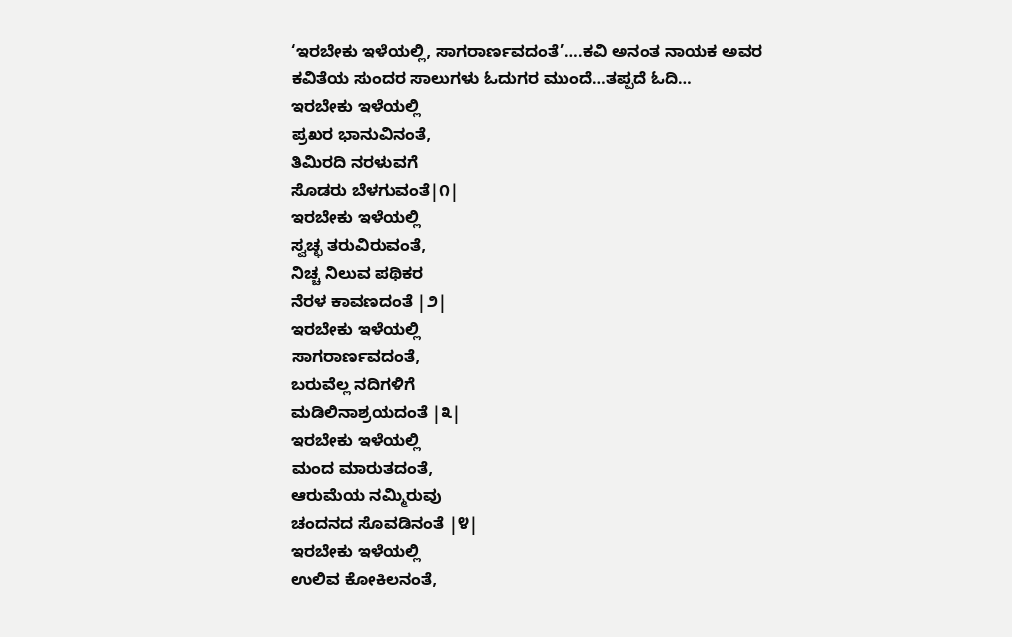‘ಇರಬೇಕು ಇಳೆಯಲ್ಲಿ, ಸಾಗರಾರ್ಣವದಂತೆ’….ಕವಿ ಅನಂತ ನಾಯಕ ಅವರ ಕವಿತೆಯ ಸುಂದರ ಸಾಲುಗಳು ಓದುಗರ ಮುಂದೆ…ತಪ್ಪದೆ ಓದಿ…
ಇರಬೇಕು ಇಳೆಯಲ್ಲಿ
ಪ್ರಖರ ಭಾನುವಿನಂತೆ,
ತಿಮಿರದಿ ನರಳುವಗೆ
ಸೊಡರು ಬೆಳಗುವಂತೆ|೧|
ಇರಬೇಕು ಇಳೆಯಲ್ಲಿ
ಸ್ವಚ್ಛ ತರುವಿರುವಂತೆ,
ನಿಚ್ಚ ನಿಲುವ ಪಥಿಕರ
ನೆರಳ ಕಾವಣದಂತೆ |೨|
ಇರಬೇಕು ಇಳೆಯಲ್ಲಿ
ಸಾಗರಾರ್ಣವದಂತೆ,
ಬರುವೆಲ್ಲ ನದಿಗಳಿಗೆ
ಮಡಿಲಿನಾಶ್ರಯದಂತೆ |೩|
ಇರಬೇಕು ಇಳೆಯಲ್ಲಿ
ಮಂದ ಮಾರುತದಂತೆ,
ಆರುಮೆಯ ನಮ್ಮಿರುವು
ಚಂದನದ ಸೊವಡಿನಂತೆ |೪|
ಇರಬೇಕು ಇಳೆಯಲ್ಲಿ
ಉಲಿವ ಕೋಕಿಲನಂತೆ,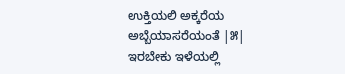ಉಕ್ತಿಯಲಿ ಅಕ್ಕರೆಯ
ಅಬ್ಬೆಯಾಸರೆಯಂತೆ |೫|
ಇರಬೇಕು ಇಳೆಯಲ್ಲಿ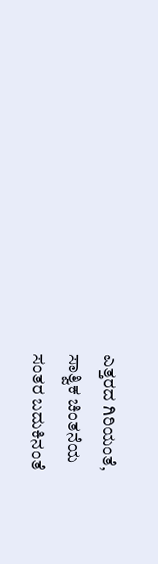ಎತ್ತರದ ಗಿರಿಯಂತೆ,
ಸಾತ್ವಿಕ ಚಿಂತನೆಯ
ಸಂತರ ಬದುಕಿನಂತೆ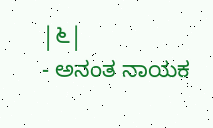|೬|
- ಅನಂತ ನಾಯಕ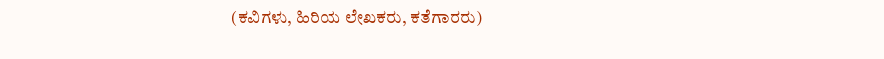(ಕವಿಗಳು, ಹಿರಿಯ ಲೇಖಕರು, ಕತೆಗಾರರು)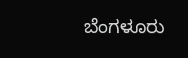ಬೆಂಗಳೂರು